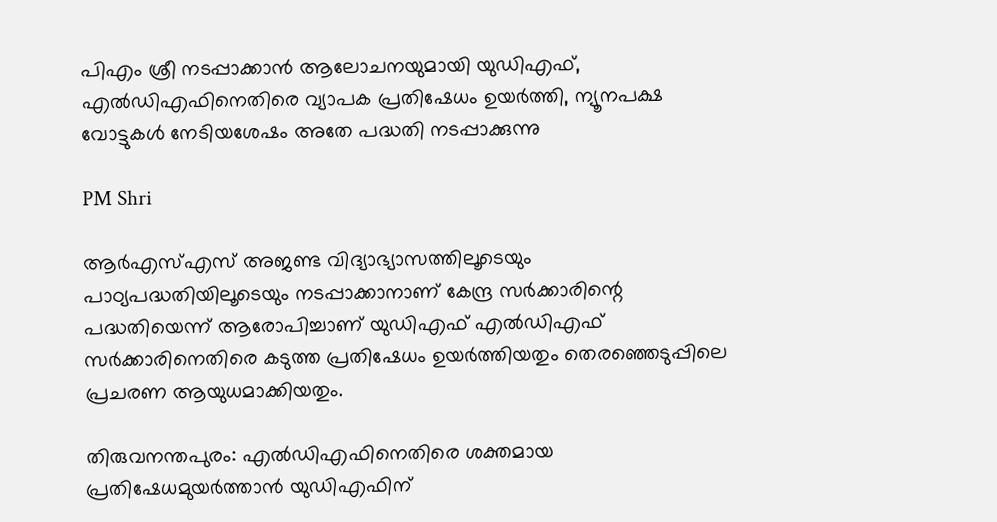പിഎം ശ്രീ നടപ്പാക്കാന്‍ ആലോചനയുമായി യുഡിഎഫ്, എല്‍ഡിഎഫിനെതിരെ വ്യാപക പ്രതിഷേധം ഉയര്‍ത്തി, ന്യൂനപക്ഷ വോട്ടുകള്‍ നേടിയശേഷം അതേ പദ്ധതി നടപ്പാക്കുന്നു

PM Shri

ആര്‍എസ്എസ് അജണ്ട വിദ്യാഭ്യാസത്തിലൂടെയും പാഠ്യപദ്ധതിയിലൂടെയും നടപ്പാക്കാനാണ് കേന്ദ്ര സര്‍ക്കാരിന്റെ പദ്ധതിയെന്ന് ആരോപിച്ചാണ് യുഡിഎഫ് എല്‍ഡിഎഫ് സര്‍ക്കാരിനെതിരെ കടുത്ത പ്രതിഷേധം ഉയര്‍ത്തിയതും തെരഞ്ഞെടുപ്പിലെ പ്രചരണ ആയുധമാക്കിയതും.

തിരുവനന്തപുരം: എല്‍ഡിഎഫിനെതിരെ ശക്തമായ പ്രതിഷേധമുയര്‍ത്താന്‍ യുഡിഎഫിന്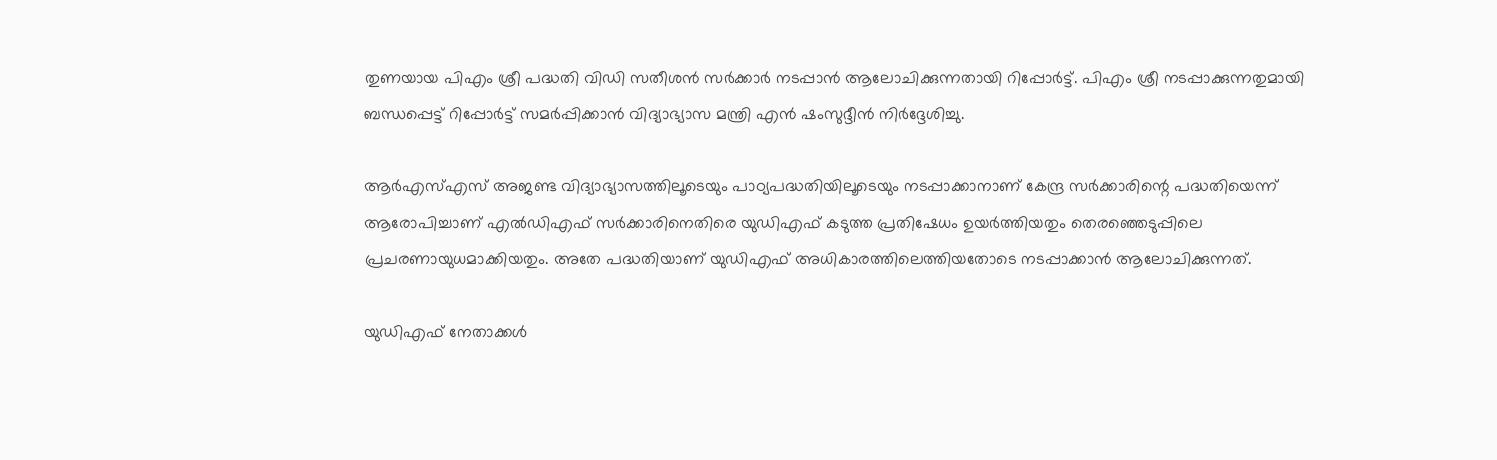തുണയായ പിഎം ശ്രീ പദ്ധതി വിഡി സതീശന്‍ സര്‍ക്കാര്‍ നടപ്പാന്‍ ആലോചിക്കുന്നതായി റിപ്പോര്‍ട്ട്. പിഎം ശ്രീ നടപ്പാക്കുന്നതുമായി ബന്ധപ്പെട്ട് റിപ്പോര്‍ട്ട് സമര്‍പ്പിക്കാന്‍ വിദ്യാഭ്യാസ മന്ത്രി എന്‍ ഷംസുദ്ദീന്‍ നിര്‍ദ്ദേശിച്ചു.

ആര്‍എസ്എസ് അജണ്ട വിദ്യാഭ്യാസത്തിലൂടെയും പാഠ്യപദ്ധതിയിലൂടെയും നടപ്പാക്കാനാണ് കേന്ദ്ര സര്‍ക്കാരിന്റെ പദ്ധതിയെന്ന് ആരോപിച്ചാണ് എല്‍ഡിഎഫ് സര്‍ക്കാരിനെതിരെ യുഡിഎഫ് കടുത്ത പ്രതിഷേധം ഉയര്‍ത്തിയതും തെരഞ്ഞെടുപ്പിലെ പ്രചരണായുധമാക്കിയതും. അതേ പദ്ധതിയാണ് യുഡിഎഫ് അധികാരത്തിലെത്തിയതോടെ നടപ്പാക്കാന്‍ ആലോചിക്കുന്നത്.

യുഡിഎഫ് നേതാക്കള്‍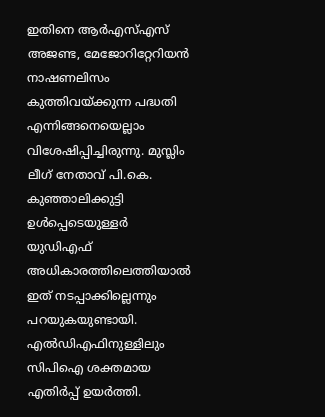ഇതിനെ ആര്‍എസ്എസ് അജണ്ട, മേജോറിറ്റേറിയന്‍ നാഷണലിസം കുത്തിവയ്ക്കുന്ന പദ്ധതി എന്നിങ്ങനെയെല്ലാം വിശേഷിപ്പിച്ചിരുന്നു. മുസ്ലിം ലീഗ് നേതാവ് പി.കെ. കുഞ്ഞാലിക്കുട്ടി ഉള്‍പ്പെടെയുള്ളര്‍ യുഡിഎഫ് അധികാരത്തിലെത്തിയാല്‍ ഇത് നടപ്പാക്കില്ലെന്നും പറയുകയുണ്ടായി. എല്‍ഡിഎഫിനുള്ളിലും സിപിഐ ശക്തമായ എതിര്‍പ്പ് ഉയര്‍ത്തി.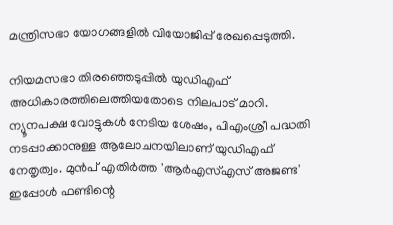മന്ത്രിസഭാ യോഗങ്ങളില്‍ വിയോജിപ്പ് രേഖപ്പെടുത്തി.

നിയമസഭാ തിരഞ്ഞെടുപ്പില്‍ യുഡിഎഫ് അധികാരത്തിലെത്തിയതോടെ നിലപാട് മാറി. ന്യൂനപക്ഷ വോട്ടുകള്‍ നേടിയ ശേഷം, പിഎംശ്രീ പദ്ധതി നടപ്പാക്കാനുള്ള ആലോചനയിലാണ് യുഡിഎഫ് നേതൃത്വം. മുന്‍പ് എതിര്‍ത്ത 'ആര്‍എസ്എസ് അജണ്ട' ഇപ്പോള്‍ ഫണ്ടിന്റെ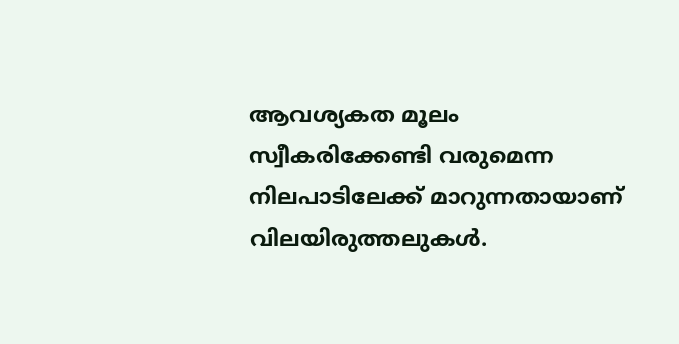ആവശ്യകത മൂലം സ്വീകരിക്കേണ്ടി വരുമെന്ന നിലപാടിലേക്ക് മാറുന്നതായാണ് വിലയിരുത്തലുകള്‍.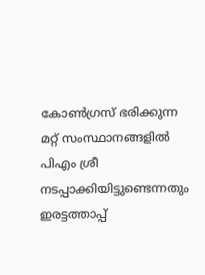കോണ്‍ഗ്രസ് ഭരിക്കുന്ന മറ്റ് സംസ്ഥാനങ്ങളില്‍ പിഎം ശ്രീ നടപ്പാക്കിയിട്ടുണ്ടെന്നതും ഇരട്ടത്താപ്പ്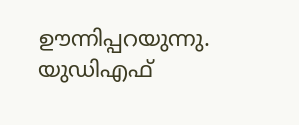ഊന്നിപ്പറയുന്നു. യുഡിഎഫ്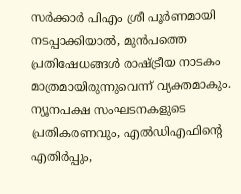സര്‍ക്കാര്‍ പിഎം ശ്രീ പൂര്‍ണമായി നടപ്പാക്കിയാല്‍, മുന്‍പത്തെ പ്രതിഷേധങ്ങള്‍ രാഷ്ട്രീയ നാടകം മാത്രമായിരുന്നുവെന്ന് വ്യക്തമാകും. ന്യൂനപക്ഷ സംഘടനകളുടെ പ്രതികരണവും, എല്‍ഡിഎഫിന്റെ എതിര്‍പ്പും,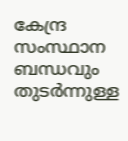കേന്ദ്ര സംസ്ഥാന ബന്ധവും തുടര്‍ന്നുള്ള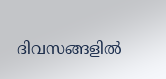ദിവസങ്ങളില്‍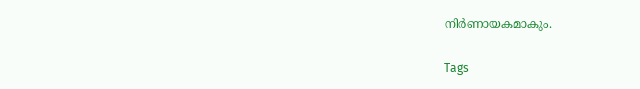നിര്‍ണായകമാകും.

Tags